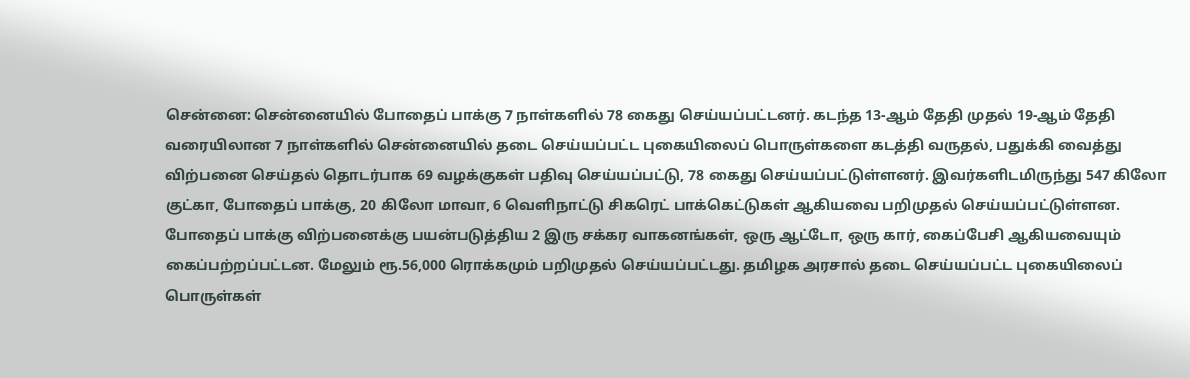சென்னை: சென்னையில் போதைப் பாக்கு 7 நாள்களில் 78 கைது செய்யப்பட்டனர். கடந்த 13-ஆம் தேதி முதல் 19-ஆம் தேதி வரையிலான 7 நாள்களில் சென்னையில் தடை செய்யப்பட்ட புகையிலைப் பொருள்களை கடத்தி வருதல், பதுக்கி வைத்து விற்பனை செய்தல் தொடர்பாக 69 வழக்குகள் பதிவு செய்யப்பட்டு, 78 கைது செய்யப்பட்டுள்ளனர். இவர்களிடமிருந்து 547 கிலோ குட்கா, போதைப் பாக்கு, 20 கிலோ மாவா, 6 வெளிநாட்டு சிகரெட் பாக்கெட்டுகள் ஆகியவை பறிமுதல் செய்யப்பட்டுள்ளன.
போதைப் பாக்கு விற்பனைக்கு பயன்படுத்திய 2 இரு சக்கர வாகனங்கள், ஒரு ஆட்டோ, ஒரு கார், கைப்பேசி ஆகியவையும் கைப்பற்றப்பட்டன. மேலும் ரூ.56,000 ரொக்கமும் பறிமுதல் செய்யப்பட்டது. தமிழக அரசால் தடை செய்யப்பட்ட புகையிலைப் பொருள்கள்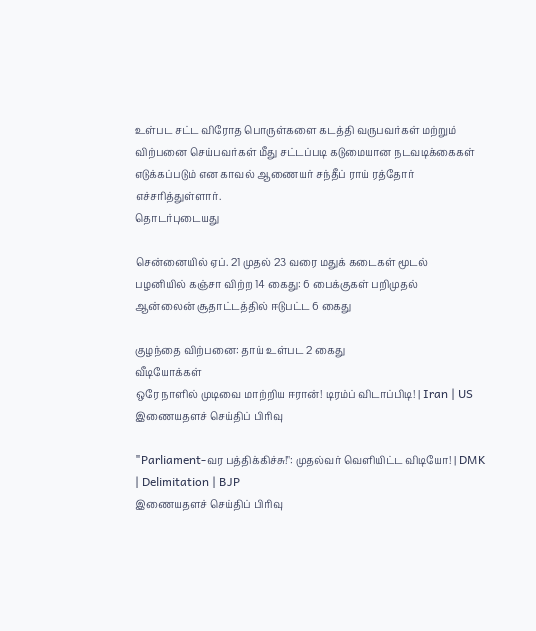உள்பட சட்ட விரோத பொருள்களை கடத்தி வருபவர்கள் மற்றும் விற்பனை செய்பவர்கள் மீது சட்டப்படி கடுமையான நடவடிக்கைகள் எடுக்கப்படும் என காவல் ஆணையர் சந்தீப் ராய் ரத்தோர் எச்சரித்துள்ளார்.
தொடர்புடையது

சென்னையில் ஏப். 21 முதல் 23 வரை மதுக் கடைகள் மூடல்
பழனியில் கஞ்சா விற்ற 14 கைது: 6 பைக்குகள் பறிமுதல்
ஆன்லைன் சூதாட்டத்தில் ஈடுபட்ட 6 கைது

குழந்தை விற்பனை: தாய் உள்பட 2 கைது
வீடியோக்கள்
ஒரே நாளில் முடிவை மாற்றிய ஈரான்! டிரம்ப் விடாப்பிடி! | Iran | US
இணையதளச் செய்திப் பிரிவு

"Parliament-வர பத்திக்கிச்சு!": முதல்வர் வெளியிட்ட விடியோ! | DMK | Delimitation | BJP
இணையதளச் செய்திப் பிரிவு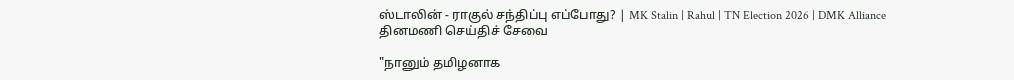ஸ்டாலின் - ராகுல் சந்திப்பு எப்போது? | MK Stalin | Rahul | TN Election 2026 | DMK Alliance
தினமணி செய்திச் சேவை

"நானும் தமிழனாக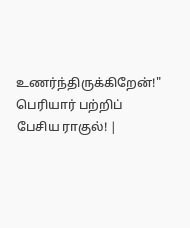உணர்ந்திருக்கிறேன்!" பெரியார் பற்றிப் பேசிய ராகுல்! |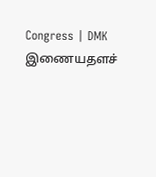Congress | DMK
இணையதளச்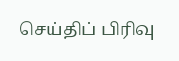செய்திப் பிரிவு